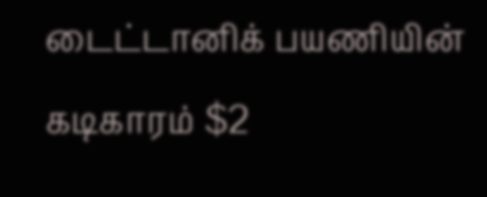டைட்டானிக் பயணியின் கடிகாரம் $2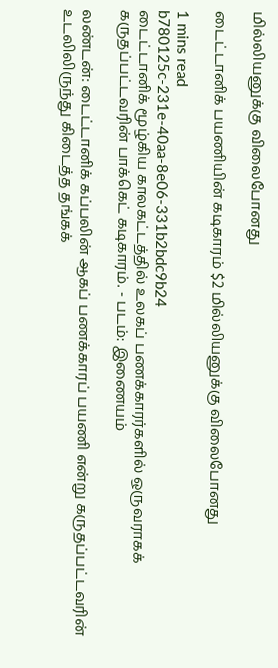மில்லியனுக்கு விலைபோனது

டைட்டானிக் பயணியின் கடிகாரம் $2 மில்லியனுக்கு விலைபோனது

1 mins read
b780125c-231e-40aa-8e06-331b2bdc9b24
டைட்டானிக் மூழ்கிய காலகட்டத்தில் உலகப் பணக்காரர்களில் ஒருவராகக் கருதப்பட்டவரின் பாக்கெட் கடிகாரம். - படம்: இணையம்

லண்டன்: டைட்டானிக் கப்பலின் ஆகப் பணக்காரப் பயணி என்று கருதப்பட்டவரின் உடலிலிருந்து கிடைத்த தங்கக்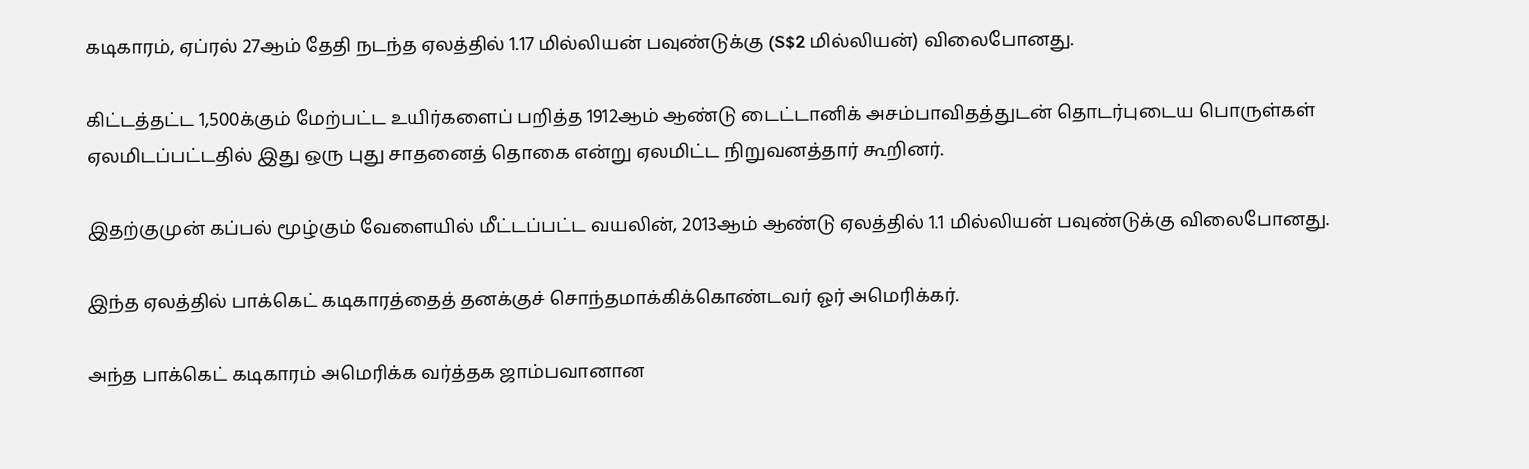கடிகாரம், ஏப்ரல் 27ஆம் தேதி நடந்த ஏலத்தில் 1.17 மில்லியன் பவுண்டுக்கு (S$2 மில்லியன்) விலைபோனது.

கிட்டத்தட்ட 1,500க்கும் மேற்பட்ட உயிர்களைப் பறித்த 1912ஆம் ஆண்டு டைட்டானிக் அசம்பாவிதத்துடன் தொடர்புடைய பொருள்கள் ஏலமிடப்பட்டதில் இது ஒரு புது சாதனைத் தொகை என்று ஏலமிட்ட நிறுவனத்தார் கூறினர்.

இதற்குமுன் கப்பல் மூழ்கும் வேளையில் மீட்டப்பட்ட வயலின், 2013ஆம் ஆண்டு ஏலத்தில் 1.1 மில்லியன் பவுண்டுக்கு விலைபோனது.

இந்த ஏலத்தில் பாக்கெட் கடிகாரத்தைத் தனக்குச் சொந்தமாக்கிக்கொண்டவர் ஓர் அமெரிக்கர்.

அந்த பாக்கெட் கடிகாரம் அமெரிக்க வர்த்தக ஜாம்பவானான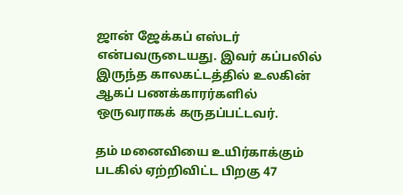ஜான் ஜேக்கப் எஸ்டர் என்பவருடையது. இவர் கப்பலில் இருந்த காலகட்டத்தில் உலகின் ஆகப் பணக்காரர்களில் ஒருவராகக் கருதப்பட்டவர்.

தம் மனைவியை உயிர்காக்கும் படகில் ஏற்றிவிட்ட பிறகு 47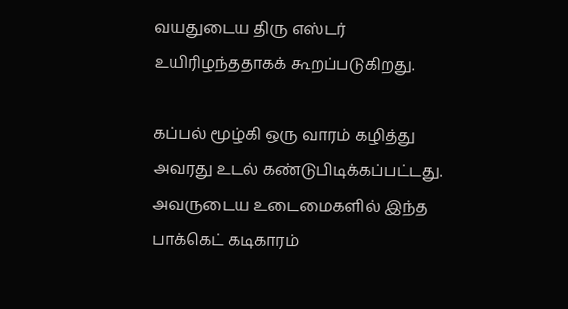வயதுடைய திரு எஸ்டர் உயிரிழந்ததாகக் கூறப்படுகிறது.

கப்பல் மூழ்கி ஒரு வாரம் கழித்து அவரது உடல் கண்டுபிடிக்கப்பட்டது. அவருடைய உடைமைகளில் இந்த பாக்கெட் கடிகாரம்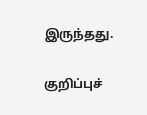இருந்தது.

குறிப்புச்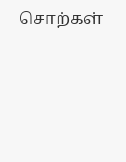சொற்கள்